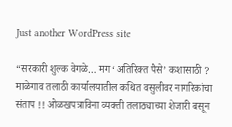Just another WordPress site

“सरकारी शुल्क वेगळे… मग ‘अतिरिक्त पैसे’ कशासाठी ? माळेगाव तलाठी कार्यालयातील कथित वसुलीवर नागरिकांचा संताप !! ओळखपत्राविना व्यक्ती तलाठ्याच्या शेजारी बसून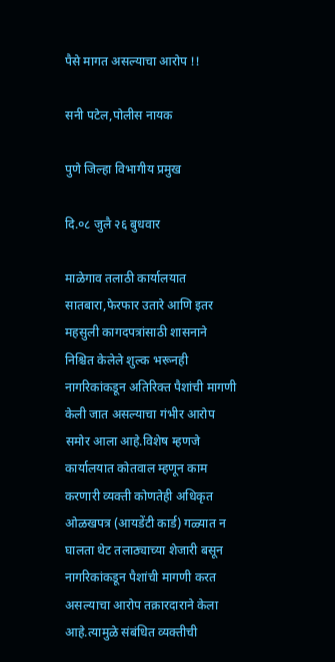पैसे मागत असल्याचा आरोप !!

सनी पटेल,पोलीस नायक

पुणे जिल्हा विभागीय प्रमुख

दि.०८ जुलै २६ बुधवार

माळेगाव तलाठी कार्यालयात सातबारा,फेरफार उतारे आणि इतर महसुली कागदपत्रांसाठी शासनाने निश्चित केलेले शुल्क भरूनही नागरिकांकडून अतिरिक्त पैशांची मागणी केली जात असल्याचा गंभीर आरोप समोर आला आहे.विशेष म्हणजे कार्यालयात कोतवाल म्हणून काम करणारी व्यक्ती कोणतेही अधिकृत ओळखपत्र (आयडेंटी कार्ड) गळ्यात न घालता थेट तलाठ्याच्या शेजारी बसून नागरिकांकडून पैशांची मागणी करत असल्याचा आरोप तक्रारदाराने केला आहे.त्यामुळे संबंधित व्यक्तीची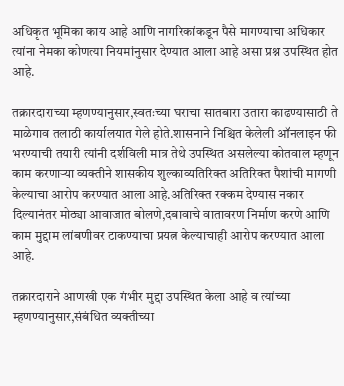अधिकृत भूमिका काय आहे आणि नागरिकांकडून पैसे मागण्याचा अधिकार त्यांना नेमका कोणत्या नियमांनुसार देण्यात आला आहे असा प्रश्न उपस्थित होत आहे.

तक्रारदाराच्या म्हणण्यानुसार,स्वतःच्या घराचा सातबारा उतारा काढण्यासाठी ते माळेगाव तलाठी कार्यालयात गेले होते.शासनाने निश्चित केलेली ऑनलाइन फी भरण्याची तयारी त्यांनी दर्शविली मात्र तेथे उपस्थित असलेल्या कोतवाल म्हणून काम करणाऱ्या व्यक्तीने शासकीय शुल्काव्यतिरिक्त अतिरिक्त पैशांची मागणी केल्याचा आरोप करण्यात आला आहे.अतिरिक्त रक्कम देण्यास नकार दिल्यानंतर मोठ्या आवाजात बोलणे,दबावाचे वातावरण निर्माण करणे आणि काम मुद्दाम लांबणीवर टाकण्याचा प्रयत्न केल्याचाही आरोप करण्यात आला आहे.

तक्रारदाराने आणखी एक गंभीर मुद्दा उपस्थित केला आहे व त्यांच्या म्हणण्यानुसार,संबंधित व्यक्तीच्या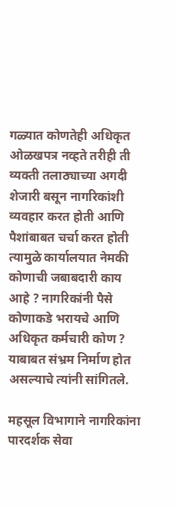गळ्यात कोणतेही अधिकृत ओळखपत्र नव्हते तरीही ती व्यक्ती तलाठ्याच्या अगदी शेजारी बसून नागरिकांशी व्यवहार करत होती आणि पैशांबाबत चर्चा करत होती त्यामुळे कार्यालयात नेमकी कोणाची जबाबदारी काय आहे ? नागरिकांनी पैसे कोणाकडे भरायचे आणि अधिकृत कर्मचारी कोण ? याबाबत संभ्रम निर्माण होत असल्याचे त्यांनी सांगितले.

महसूल विभागाने नागरिकांना पारदर्शक सेवा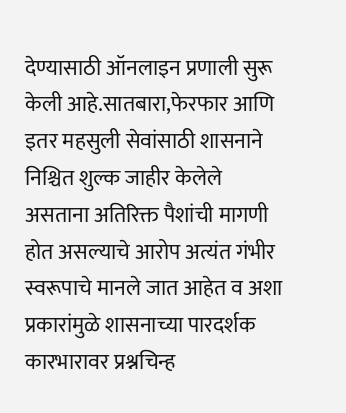देण्यासाठी ऑनलाइन प्रणाली सुरू केली आहे.सातबारा,फेरफार आणि इतर महसुली सेवांसाठी शासनाने निश्चित शुल्क जाहीर केलेले असताना अतिरिक्त पैशांची मागणी होत असल्याचे आरोप अत्यंत गंभीर स्वरूपाचे मानले जात आहेत व अशा प्रकारांमुळे शासनाच्या पारदर्शक कारभारावर प्रश्नचिन्ह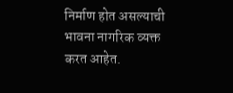निर्माण होत असल्याची भावना नागरिक व्यक्त करत आहेत.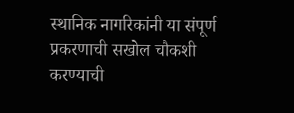स्थानिक नागरिकांनी या संपूर्ण प्रकरणाची सखोल चौकशी करण्याची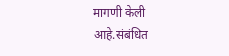मागणी केली आहे.संबंधित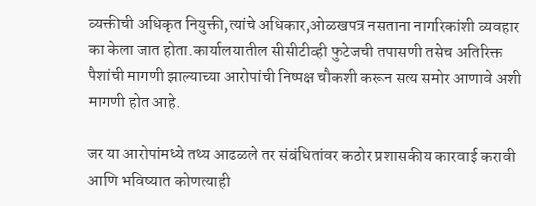व्यक्तीची अधिकृत नियुक्ती,त्यांचे अधिकार,ओळखपत्र नसताना नागरिकांशी व्यवहार का केला जात होता.कार्यालयातील सीसीटीव्ही फुटेजची तपासणी तसेच अतिरिक्त पैशांची मागणी झाल्याच्या आरोपांची निष्पक्ष चौकशी करून सत्य समोर आणावे अशी मागणी होत आहे.

जर या आरोपांमध्ये तथ्य आढळले तर संबंधितांवर कठोर प्रशासकीय कारवाई करावी आणि भविष्यात कोणत्याही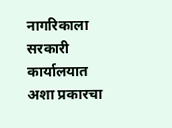नागरिकाला सरकारी कार्यालयात अशा प्रकारचा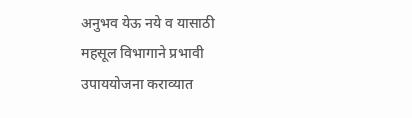अनुभव येऊ नये व यासाठी महसूल विभागाने प्रभावी उपाययोजना कराव्यात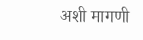अशी मागणी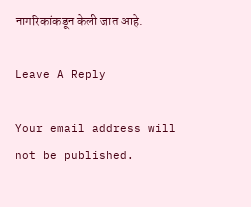नागरिकांकडून केली जात आहे.

Leave A Reply

Your email address will not be published.